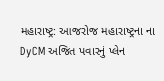મહારાષ્ટ્ર: આજરોજ મહારાષ્ટ્રના ના DyCM અજિત પવારનું પ્લેન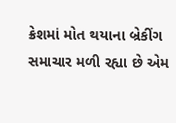ક્રેશમાં મોત થયાના બ્રેકીંગ સમાચાર મળી રહ્યા છે એમ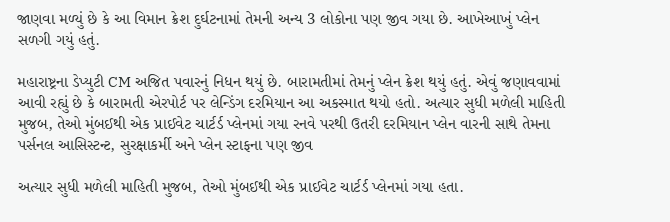જાણવા મળ્યું છે કે આ વિમાન ક્રેશ દુર્ઘટનામાં તેમની અન્ય 3 લોકોના પણ જીવ ગયા છે. આખેઆખું પ્લેન સળગી ગયું હતું.

મહારાષ્ટ્રના ડેપ્યુટી CM અજિત પવારનું નિધન થયું છે. બારામતીમાં તેમનું પ્લેન ક્રેશ થયું હતું. એવું જણાવવામાં આવી રહ્યું છે કે બારામતી એરપોર્ટ પર લેન્ડિંગ દરમિયાન આ અકસ્માત થયો હતો. અત્યાર સુધી મળેલી માહિતી મુજબ, તેઓ મુંબઈથી એક પ્રાઈવેટ ચાર્ટર્ડ પ્લેનમાં ગયા રનવે પરથી ઉતરી દરમિયાન પ્લેન વારની સાથે તેમના પર્સનલ આસિસ્ટન્ટ, સુરક્ષાકર્મી અને પ્લેન સ્ટાફના પણ જીવ

અત્યાર સુધી મળેલી માહિતી મુજબ, તેઓ મુંબઈથી એક પ્રાઈવેટ ચાર્ટર્ડ પ્લેનમાં ગયા હતા.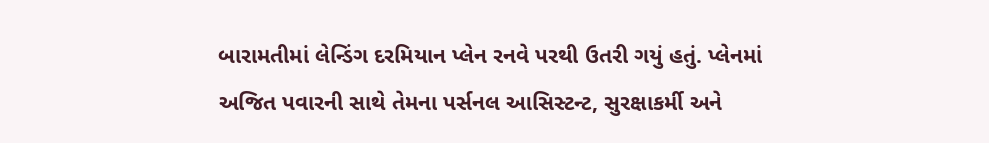બારામતીમાં લેન્ડિંગ દરમિયાન પ્લેન રનવે પરથી ઉતરી ગયું હતું. પ્લેનમાં અજિત પવારની સાથે તેમના પર્સનલ આસિસ્ટન્ટ, સુરક્ષાકર્મી અને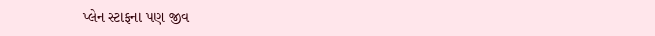પ્લેન સ્ટાફના પણ જીવ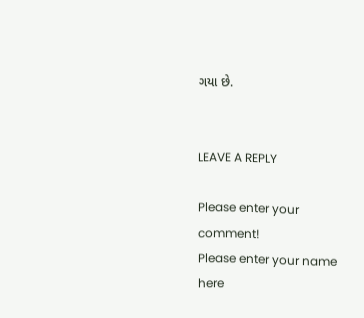ગયા છે.


LEAVE A REPLY

Please enter your comment!
Please enter your name here